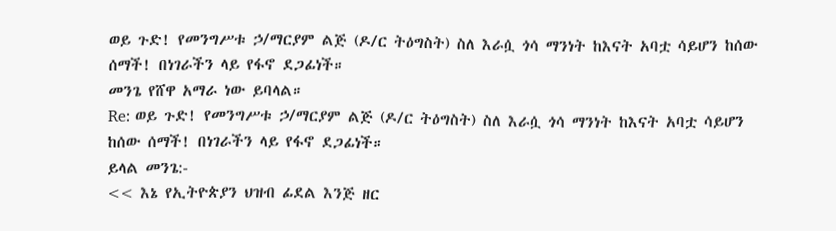ወይ ጉድ! የመንግሥቱ ኃ/ማርያም ልጅ (ዶ/ር ትዕግስት) ስለ እራሷ ጎሳ ማንነት ከእናት አባቷ ሳይሆን ከሰው ሰማች! በነገራችን ላይ የፋኖ ደጋፊነች።
መንጌ የሸዋ አማራ ነው ይባላል።
Re: ወይ ጉድ! የመንግሥቱ ኃ/ማርያም ልጅ (ዶ/ር ትዕግስት) ስለ እራሷ ጎሳ ማንነት ከእናት አባቷ ሳይሆን ከሰው ሰማች! በነገራችን ላይ የፋኖ ደጋፊነች።
ይላል መንጌ:-
<< እኔ የኢትዮጵያን ህዝብ ፊደል እንጅ ዘር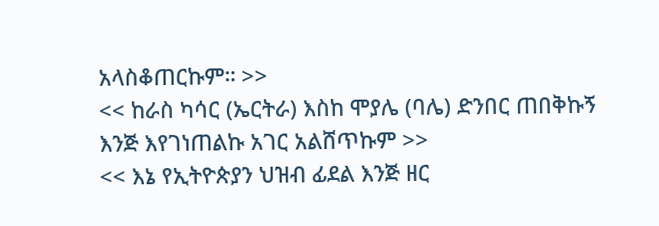አላስቆጠርኩም። >>
<< ከራስ ካሳር (ኤርትራ) እስከ ሞያሌ (ባሌ) ድንበር ጠበቅኩኝ እንጅ እየገነጠልኩ አገር አልሸጥኩም >>
<< እኔ የኢትዮጵያን ህዝብ ፊደል እንጅ ዘር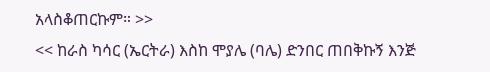አላስቆጠርኩም። >>
<< ከራስ ካሳር (ኤርትራ) እስከ ሞያሌ (ባሌ) ድንበር ጠበቅኩኝ እንጅ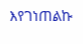እየገነጠልኩ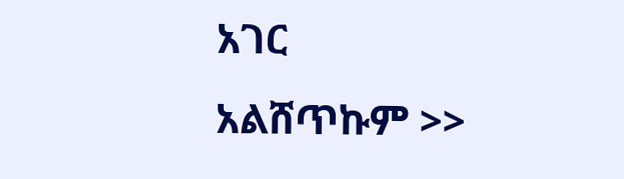አገር አልሸጥኩም >>